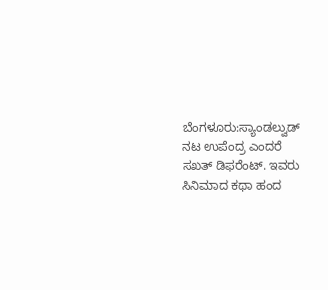ಬೆಂಗಳೂರು:ಸ್ಯಾಂಡಲ್ವುಡ್ ನಟ ಉಪೆಂದ್ರ ಎಂದರೆ ಸಖತ್ ಡಿಫರೆಂಟ್. ಇವರು ಸಿನಿಮಾದ ಕಥಾ ಹಂದ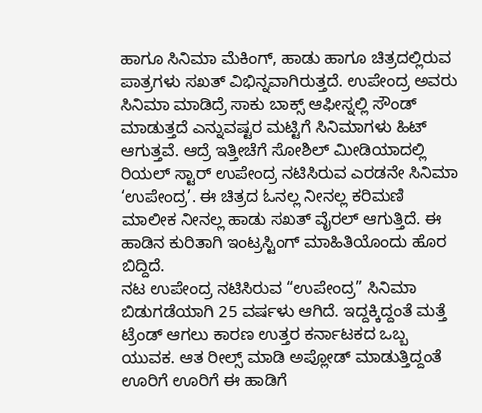ಹಾಗೂ ಸಿನಿಮಾ ಮೆಕಿಂಗ್, ಹಾಡು ಹಾಗೂ ಚಿತ್ರದಲ್ಲಿರುವ ಪಾತ್ರಗಳು ಸಖತ್ ವಿಭಿನ್ನವಾಗಿರುತ್ತದೆ. ಉಪೇಂದ್ರ ಅವರು ಸಿನಿಮಾ ಮಾಡಿದ್ರೆ ಸಾಕು ಬಾಕ್ಸ್ ಆಫೀಸ್ನಲ್ಲಿ ಸೌಂಡ್ ಮಾಡುತ್ತದೆ ಎನ್ನುವಷ್ಟರ ಮಟ್ಟಿಗೆ ಸಿನಿಮಾಗಳು ಹಿಟ್ ಆಗುತ್ತವೆ. ಆದ್ರೆ ಇತ್ತೀಚೆಗೆ ಸೋಶಿಲ್ ಮೀಡಿಯಾದಲ್ಲಿ ರಿಯಲ್ ಸ್ಟಾರ್ ಉಪೇಂದ್ರ ನಟಿಸಿರುವ ಎರಡನೇ ಸಿನಿಮಾ ‘ಉಪೇಂದ್ರ’. ಈ ಚಿತ್ರದ ಓನಲ್ಲ ನೀನಲ್ಲ ಕರಿಮಣಿ ಮಾಲೀಕ ನೀನಲ್ಲ ಹಾಡು ಸಖತ್ ವೈರಲ್ ಆಗುತ್ತಿದೆ. ಈ ಹಾಡಿನ ಕುರಿತಾಗಿ ಇಂಟ್ರಸ್ಟಿಂಗ್ ಮಾಹಿತಿಯೊಂದು ಹೊರ ಬಿದ್ದಿದೆ.
ನಟ ಉಪೇಂದ್ರ ನಟಿಸಿರುವ “ಉಪೇಂದ್ರ” ಸಿನಿಮಾ ಬಿಡುಗಡೆಯಾಗಿ 25 ವರ್ಷಳು ಆಗಿದೆ. ಇದ್ದಕ್ಕಿದ್ದಂತೆ ಮತ್ತೆ ಟ್ರೆಂಡ್ ಆಗಲು ಕಾರಣ ಉತ್ತರ ಕರ್ನಾಟಕದ ಒಬ್ಬ ಯುವಕ. ಆತ ರೀಲ್ಸ್ ಮಾಡಿ ಅಪ್ಲೋಡ್ ಮಾಡುತ್ತಿದ್ದಂತೆ ಊರಿಗೆ ಊರಿಗೆ ಈ ಹಾಡಿಗೆ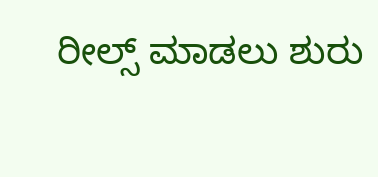ರೀಲ್ಸ್ ಮಾಡಲು ಶುರು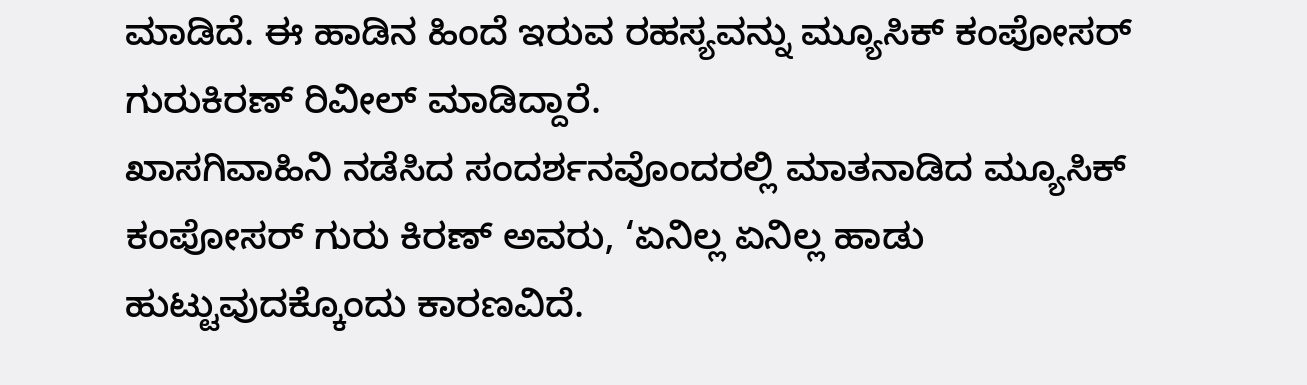ಮಾಡಿದೆ. ಈ ಹಾಡಿನ ಹಿಂದೆ ಇರುವ ರಹಸ್ಯವನ್ನು ಮ್ಯೂಸಿಕ್ ಕಂಪೋಸರ್ ಗುರುಕಿರಣ್ ರಿವೀಲ್ ಮಾಡಿದ್ದಾರೆ.
ಖಾಸಗಿವಾಹಿನಿ ನಡೆಸಿದ ಸಂದರ್ಶನವೊಂದರಲ್ಲಿ ಮಾತನಾಡಿದ ಮ್ಯೂಸಿಕ್ ಕಂಪೋಸರ್ ಗುರು ಕಿರಣ್ ಅವರು, ‘ಏನಿಲ್ಲ ಏನಿಲ್ಲ ಹಾಡು ಹುಟ್ಟುವುದಕ್ಕೊಂದು ಕಾರಣವಿದೆ.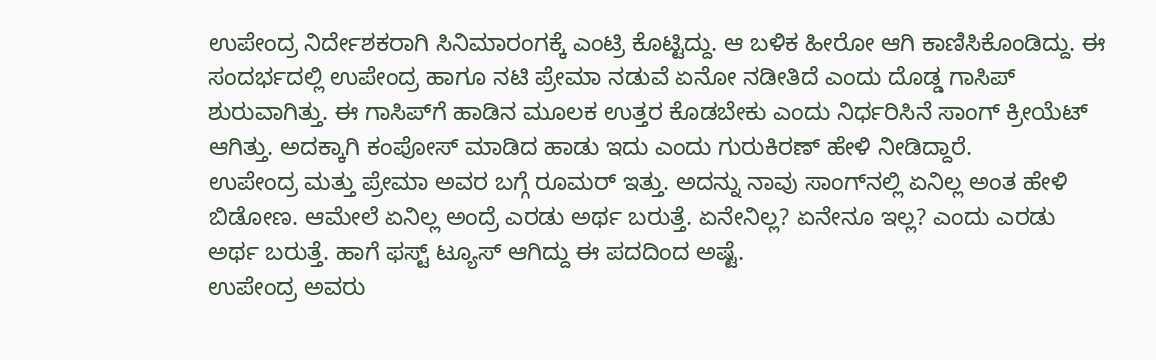ಉಪೇಂದ್ರ ನಿರ್ದೇಶಕರಾಗಿ ಸಿನಿಮಾರಂಗಕ್ಕೆ ಎಂಟ್ರಿ ಕೊಟ್ಟಿದ್ದು. ಆ ಬಳಿಕ ಹೀರೋ ಆಗಿ ಕಾಣಿಸಿಕೊಂಡಿದ್ದು. ಈ ಸಂದರ್ಭದಲ್ಲಿ ಉಪೇಂದ್ರ ಹಾಗೂ ನಟಿ ಪ್ರೇಮಾ ನಡುವೆ ಏನೋ ನಡೀತಿದೆ ಎಂದು ದೊಡ್ಡ ಗಾಸಿಪ್ ಶುರುವಾಗಿತ್ತು. ಈ ಗಾಸಿಪ್‌ಗೆ ಹಾಡಿನ ಮೂಲಕ ಉತ್ತರ ಕೊಡಬೇಕು ಎಂದು ನಿರ್ಧರಿಸಿನೆ ಸಾಂಗ್ ಕ್ರೀಯೆಟ್ ಆಗಿತ್ತು. ಅದಕ್ಕಾಗಿ ಕಂಪೋಸ್‌ ಮಾಡಿದ ಹಾಡು ಇದು ಎಂದು ಗುರುಕಿರಣ್ ಹೇಳಿ ನೀಡಿದ್ದಾರೆ.
ಉಪೇಂದ್ರ ಮತ್ತು ಪ್ರೇಮಾ ಅವರ ಬಗ್ಗೆ ರೂಮರ್ ಇತ್ತು. ಅದನ್ನು ನಾವು ಸಾಂಗ್‌ನಲ್ಲಿ ಏನಿಲ್ಲ ಅಂತ ಹೇಳಿ ಬಿಡೋಣ. ಆಮೇಲೆ ಏನಿಲ್ಲ ಅಂದ್ರೆ ಎರಡು ಅರ್ಥ ಬರುತ್ತೆ. ಏನೇನಿಲ್ಲ? ಏನೇನೂ ಇಲ್ಲ? ಎಂದು ಎರಡು ಅರ್ಥ ಬರುತ್ತೆ. ಹಾಗೆ ಫಸ್ಟ್‌ ಟ್ಯೂಸ್‌ ಆಗಿದ್ದು ಈ ಪದದಿಂದ ಅಷ್ಟೆ.
ಉಪೇಂದ್ರ ಅವರು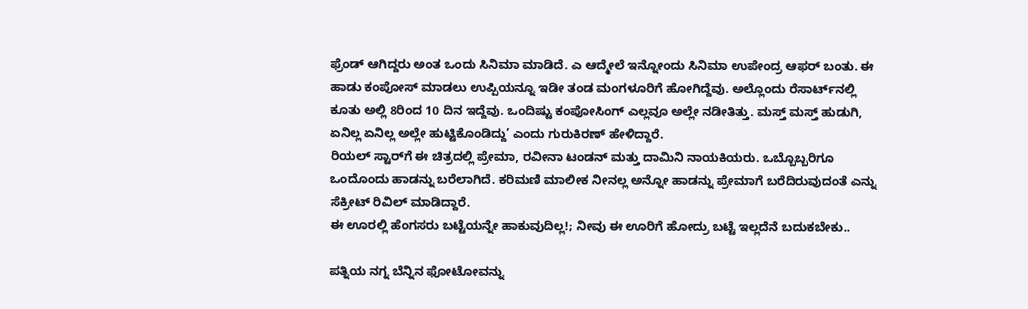ಫ್ರೆಂಡ್ ಆಗಿದ್ದರು ಅಂತ ಒಂದು ಸಿನಿಮಾ ಮಾಡಿದೆ. ಎ ಆದ್ಮೇಲೆ ಇನ್ನೋಂದು ಸಿನಿಮಾ ಉಪೇಂದ್ರ ಆಫರ್ ಬಂತು. ಈ ಹಾಡು ಕಂಪೋಸ್ ಮಾಡಲು ಉಪ್ಪಿಯನ್ನೂ ಇಡೀ ತಂಡ ಮಂಗಳೂರಿಗೆ ಹೋಗಿದ್ದೆವು. ಅಲ್ಲೊಂದು ರೆಸಾರ್ಟ್‌ನಲ್ಲಿ ಕೂತು ಅಲ್ಲಿ 8ರಿಂದ 10 ದಿನ ಇದ್ದೆವು. ಒಂದಿಷ್ಟು ಕಂಪೋಸಿಂಗ್ ಎಲ್ಲವೂ ಅಲ್ಲೇ ನಡೀತಿತ್ತು. ಮಸ್ತ್‌ ಮಸ್ತ್‌ ಹುಡುಗಿ, ಏನಿಲ್ಲ ಏನಿಲ್ಲ ಅಲ್ಲೇ ಹುಟ್ಟಿಕೊಂಡಿದ್ದು’ ಎಂದು ಗುರುಕಿರಣ್ ಹೇಳಿದ್ದಾರೆ.
ರಿಯಲ್‌ ಸ್ಟಾರ್‌ಗೆ ಈ ಚಿತ್ರದಲ್ಲಿ ಪ್ರೇಮಾ, ರವೀನಾ ಟಂಡನ್ ಮತ್ತು ದಾಮಿನಿ ನಾಯಕಿಯರು. ಒಬ್ಬೊಬ್ಬರಿಗೂ ಒಂದೊಂದು ಹಾಡನ್ನು ಬರೆಲಾಗಿದೆ. ಕರಿಮಣಿ ಮಾಲೀಕ ನೀನಲ್ಲ ಅನ್ನೋ ಹಾಡನ್ನು ಪ್ರೇಮಾಗೆ ಬರೆದಿರುವುದಂತೆ ಎನ್ನು ಸೆಕ್ರೀಟ್ ರಿವಿಲ್ ಮಾಡಿದ್ದಾರೆ.
ಈ ಊರಲ್ಲಿ ಹೆಂಗಸರು ಬಟ್ಟೆಯನ್ನೇ ಹಾಕುವುದಿಲ್ಲ!; ನೀವು ಈ ಊರಿಗೆ ಹೋದ್ರು ಬಟ್ಟೆ ಇಲ್ಲದೆನೆ ಬದುಕಬೇಕು..

ಪತ್ನಿಯ ನಗ್ನ ಬೆನ್ನಿನ ಫೋಟೋವನ್ನು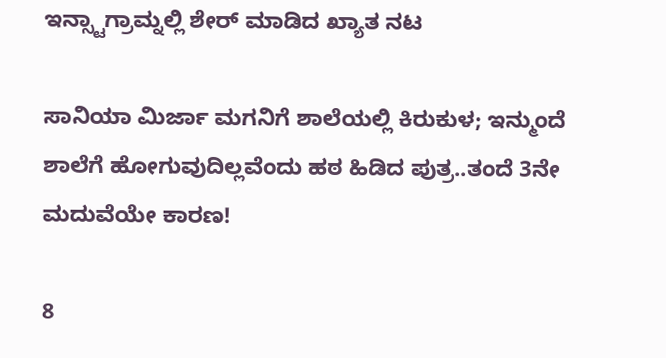ಇನ್ಸ್ಟಾಗ್ರಾಮ್ನಲ್ಲಿ ಶೇರ್ ಮಾಡಿದ ಖ್ಯಾತ ನಟ

ಸಾನಿಯಾ ಮಿರ್ಜಾ ಮಗನಿಗೆ ಶಾಲೆಯಲ್ಲಿ ಕಿರುಕುಳ; ಇನ್ಮುಂದೆ ಶಾಲೆಗೆ ಹೋಗುವುದಿಲ್ಲವೆಂದು ಹಠ ಹಿಡಿದ ಪುತ್ರ..ತಂದೆ 3ನೇ ಮದುವೆಯೇ ಕಾರಣ!

8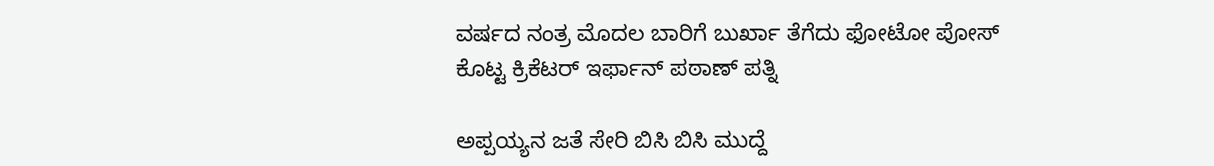ವರ್ಷದ ನಂತ್ರ ಮೊದಲ ಬಾರಿಗೆ ಬುರ್ಖಾ ತೆಗೆದು ಫೋಟೋ ಪೋಸ್ ಕೊಟ್ಟ ಕ್ರಿಕೆಟರ್ ಇರ್ಫಾನ್ ಪಠಾಣ್ ಪತ್ನಿ

ಅಪ್ಪಯ್ಯನ ಜತೆ ಸೇರಿ ಬಿಸಿ ಬಿಸಿ ಮುದ್ದೆ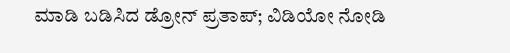ಮಾಡಿ ಬಡಿಸಿದ ಡ್ರೋನ್ ಪ್ರತಾಪ್; ವಿಡಿಯೋ ನೋಡಿ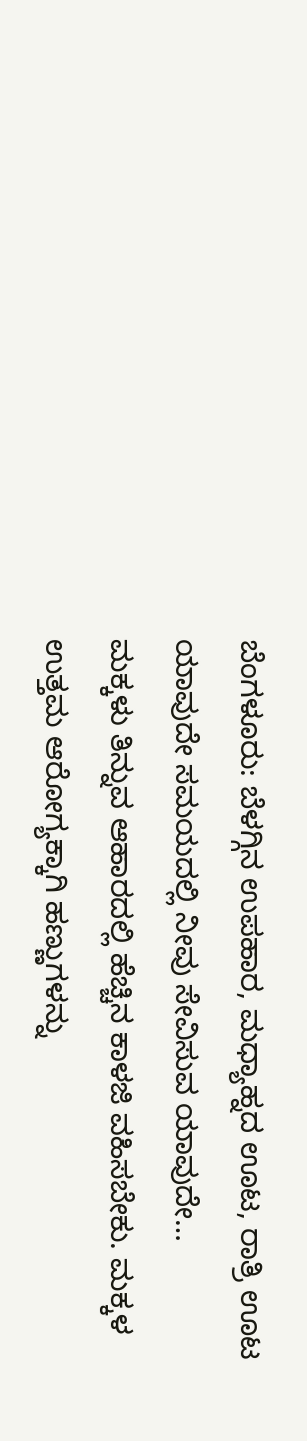ಬೆಂಗಳೂರು: ಬೆಳಗ್ಗಿನ ಉಪಹಾರ, ಮಧ್ಯಾಹ್ನದ ಊಟ, ರಾತ್ರಿ ಊಟ ಯಾವುದೇ ಸಮಯದಲ್ಲಿ ನೀವು ಸೇವಿಸುವ ಯಾವುದೇ…
ಮಕ್ಕಳು ತಿನ್ನುವ ಆಹಾರದಲ್ಲಿ ಹೆಚ್ಚಿನ ಕಾಳಜಿ ವಹಿಸಬೇಕು. ಮಕ್ಕಳ ಉತ್ತಮ ಆರೋಗ್ಯಕ್ಕಾಗಿ ಹಣ್ಣುಗಳನ್ನು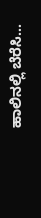ಹಾಲಿನಲ್ಲಿ ಬೆರೆಸಿ…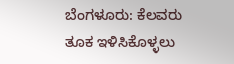ಬೆಂಗಳೂರು: ಕೆಲವರು ತೂಕ ಇಳಿಸಿಕೊಳ್ಳಲು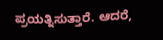ಪ್ರಯತ್ನಿಸುತ್ತಾರೆ. ಆದರೆ,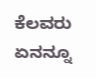ಕೆಲವರು ಏನನ್ನೂ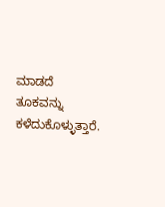ಮಾಡದೆ ತೂಕವನ್ನು ಕಳೆದುಕೊಳ್ಳುತ್ತಾರೆ.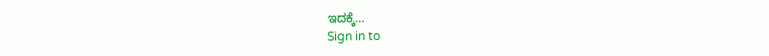ಇದಕ್ಕೆ…
Sign in to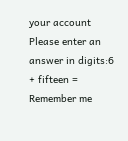your account
Please enter an answer in digits:6 + fifteen =
Remember me